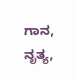ಗಾನ, ನೃತ್ಯ,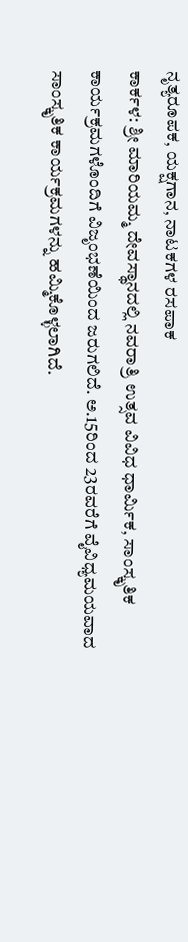ನೃತ್ಯರೂಪಕ, ಯಕ್ಷಗಾನ, ನಾಟಕಗಳ ರಸಪಾಕ
ಕಾರ್ಕಳ: ಶ್ರೀ ಮಾರಿಯಮ್ಮ ದೇವಸ್ಥಾನದಲ್ಲಿ ನವರಾತ್ರಿ ಉತ್ಸವ ವಿವಿಧ ಧಾರ್ಮಿಕ, ಸಾಂಸ್ಕೃತಿಕ ಕಾರ್ಯಕ್ರಮಗಳೊಂದಿಗೆ ವಿಜೃಂಭಣೆಯಿಂದ ಜರುಗಲಿದೆ. ಅ.15ರಿಂದ 23ರವರೆಗೆ ವೈವಿಧ್ಯಮಯವಾದ ಸಾಂಸ್ಕೃತಿಕ ಕಾರ್ಯಕ್ರಮಗಳನ್ನು ಹಮ್ಮಿಕೊಳ್ಳಲಾಗಿದೆ.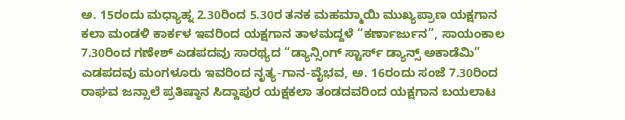ಅ. 15ರಂದು ಮಧ್ಯಾಹ್ನ 2.30ರಿಂದ 5.30ರ ತನಕ ಮಹಮ್ಮಾಯಿ ಮುಖ್ಯಪ್ರಾಣ ಯಕ್ಷಗಾನ ಕಲಾ ಮಂಡಳಿ ಕಾರ್ಕಳ ಇವರಿಂದ ಯಕ್ಷಗಾನ ತಾಳಮದ್ದಳೆ “ಕರ್ಣಾರ್ಜುನ”, ಸಾಯಂಕಾಲ 7.30ರಿಂದ ಗಣೇಶ್ ಎಡಪದವು ಸಾರಥ್ಯದ “ಡ್ಯಾನ್ಸಿಂಗ್ ಸ್ಟಾರ್ಸ್ ಡ್ಯಾನ್ಸ್ ಅಕಾಡೆಮಿ” ಎಡಪದವು ಮಂಗಳೂರು ಇವರಿಂದ ನೃತ್ಯ-ಗಾನ-ವೈಭವ, ಅ. 16ರಂದು ಸಂಜೆ 7.30ರಿಂದ ರಾಘವ ಜನ್ಸಾಲೆ ಪ್ರತಿಷ್ಠಾನ ಸಿದ್ದಾಪುರ ಯಕ್ಷಕಲಾ ತಂಡದವರಿಂದ ಯಕ್ಷಗಾನ ಬಯಲಾಟ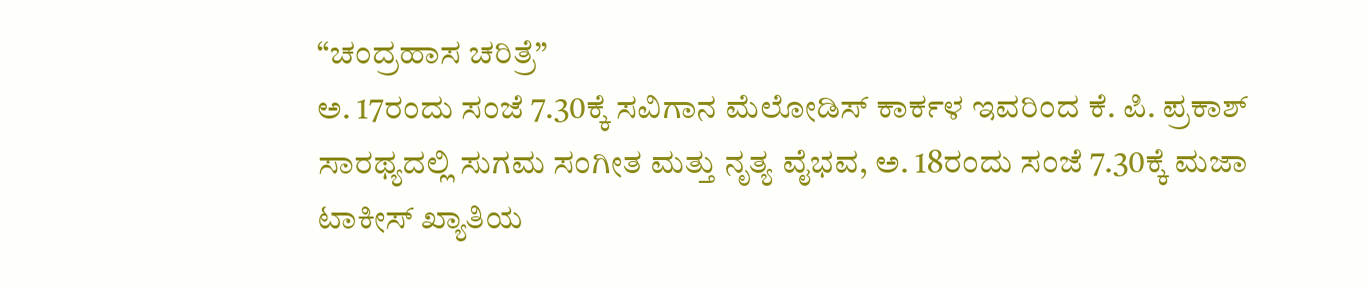“ಚಂದ್ರಹಾಸ ಚರಿತ್ರೆ”
ಅ. 17ರಂದು ಸಂಜೆ 7.30ಕ್ಕೆ ಸವಿಗಾನ ಮೆಲೋಡಿಸ್ ಕಾರ್ಕಳ ಇವರಿಂದ ಕೆ. ಪಿ. ಪ್ರಕಾಶ್ ಸಾರಥ್ಯದಲ್ಲಿ ಸುಗಮ ಸಂಗೀತ ಮತ್ತು ನೃತ್ಯ ವೈಭವ, ಅ. 18ರಂದು ಸಂಜೆ 7.30ಕ್ಕೆ ಮಜಾ ಟಾಕೀಸ್ ಖ್ಯಾತಿಯ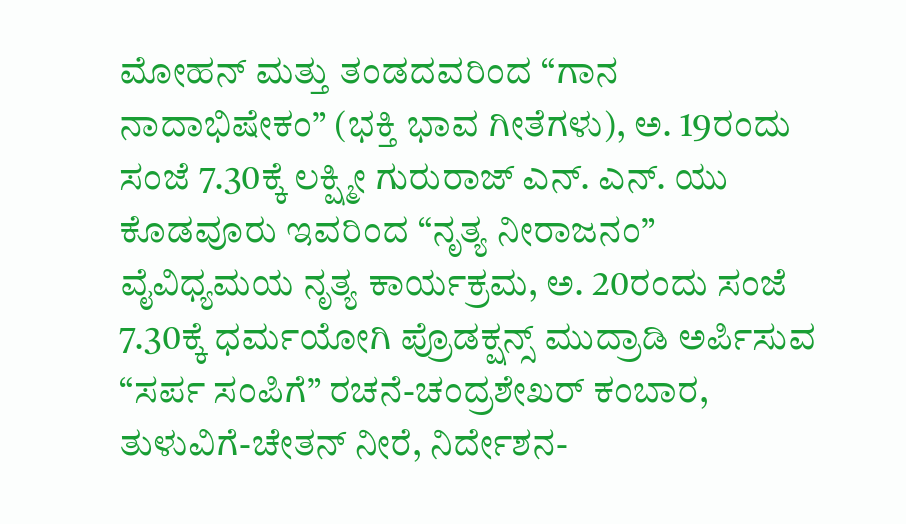ಮೋಹನ್ ಮತ್ತು ತಂಡದವರಿಂದ “ಗಾನ ನಾದಾಭಿಷೇಕಂ” (ಭಕ್ತಿ ಭಾವ ಗೀತೆಗಳು), ಅ. 19ರಂದು ಸಂಜೆ 7.30ಕ್ಕೆ ಲಕ್ಷ್ಮೀ ಗುರುರಾಜ್ ಎನ್. ಎನ್. ಯು ಕೊಡವೂರು ಇವರಿಂದ “ನೃತ್ಯ ನೀರಾಜನಂ” ವೈವಿಧ್ಯಮಯ ನೃತ್ಯ ಕಾರ್ಯಕ್ರಮ, ಅ. 20ರಂದು ಸಂಜೆ 7.30ಕ್ಕೆ ಧರ್ಮಯೋಗಿ ಪ್ರೊಡಕ್ಷನ್ಸ್ ಮುದ್ರಾಡಿ ಅರ್ಪಿಸುವ “ಸರ್ಪ ಸಂಪಿಗೆ” ರಚನೆ-ಚಂದ್ರಶೇಖರ್ ಕಂಬಾರ, ತುಳುವಿಗೆ-ಚೇತನ್ ನೀರೆ, ನಿರ್ದೇಶನ-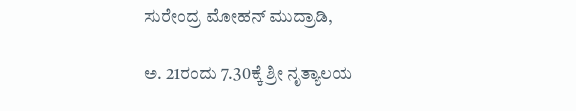ಸುರೇಂದ್ರ ಮೋಹನ್ ಮುದ್ರಾಡಿ,

ಅ. 21ರಂದು 7.30ಕ್ಕೆ ಶ್ರೀ ನೃತ್ಯಾಲಯ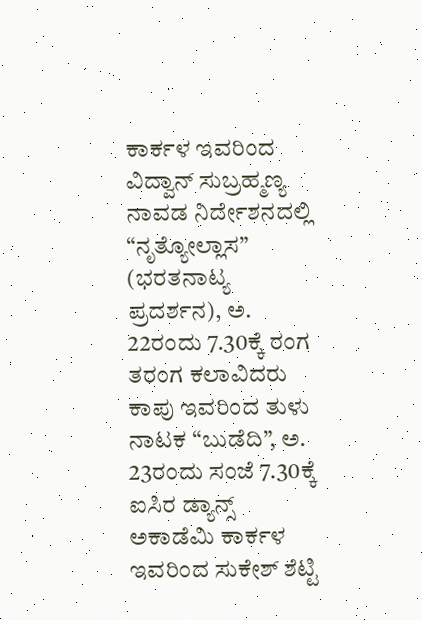ಕಾರ್ಕಳ ಇವರಿಂದ ವಿದ್ವಾನ್ ಸುಬ್ರಹ್ಮಣ್ಯ ನಾವಡ ನಿರ್ದೇಶನದಲ್ಲಿ “ನೃತ್ಯೋಲ್ಲಾಸ” (ಭರತನಾಟ್ಯ ಪ್ರದರ್ಶನ), ಅ. 22ರಂದು 7.30ಕ್ಕೆ ರಂಗ ತರಂಗ ಕಲಾವಿದರು ಕಾಪು ಇವರಿಂದ ತುಳು ನಾಟಕ “ಬುಡೆದಿ”, ಅ. 23ರಂದು ಸಂಜೆ 7.30ಕ್ಕೆ ಐಸಿರ ಡ್ಯಾನ್ಸ್ ಅಕಾಡೆಮಿ ಕಾರ್ಕಳ ಇವರಿಂದ ಸುಕೇಶ್ ಶೆಟ್ಟಿ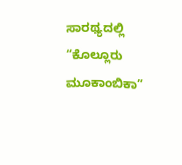ಸಾರಥ್ಯದಲ್ಲಿ “ಕೊಲ್ಲೂರು ಮೂಕಾಂಬಿಕಾ”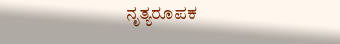ನೃತ್ಯರೂಪಕ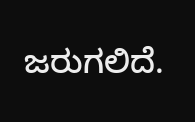ಜರುಗಲಿದೆ.